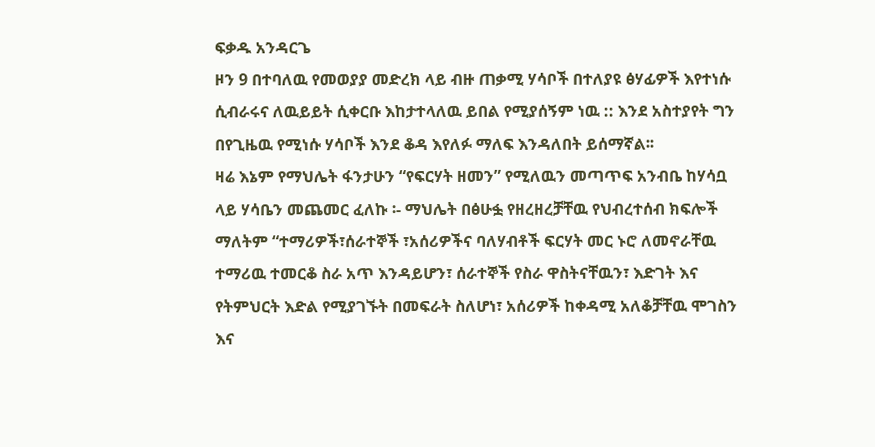ፍቃዱ አንዳርጌ
ዞን 9 በተባለዉ የመወያያ መድረክ ላይ ብዙ ጠቃሚ ሃሳቦች በተለያዩ ፅሃፊዎች እየተነሱ ሲብራሩና ለዉይይት ሲቀርቡ እከታተላለዉ ይበል የሚያሰኝም ነዉ :: እንደ አስተያየት ግን በየጊዜዉ የሚነሱ ሃሳቦች እንደ ቆዳ እየለፉ ማለፍ እንዳለበት ይሰማኛል፡፡
ዛሬ እኔም የማህሌት ፋንታሁን “የፍርሃት ዘመን” የሚለዉን መጣጥፍ አንብቤ ከሃሳቧ ላይ ሃሳቤን መጨመር ፈለኩ ፡- ማህሌት በፅሁፏ የዘረዘረቻቸዉ የህብረተሰብ ክፍሎች ማለትም “ተማሪዎች፣ሰራተኞች ፣አሰሪዎችና ባለሃብቶች ፍርሃት መር ኑሮ ለመኖራቸዉ ተማሪዉ ተመርቆ ስራ አጥ እንዳይሆን፣ ሰራተኞች የስራ ዋስትናቸዉን፣ እድገት እና የትምህርት እድል የሚያገኙት በመፍራት ስለሆነ፣ አሰሪዎች ከቀዳሚ አለቆቻቸዉ ሞገስን እና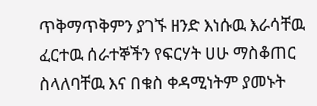ጥቅማጥቅምን ያገኙ ዘንድ እነሱዉ እራሳቸዉ ፈርተዉ ሰራተኞችን የፍርሃት ሀሁ ማስቆጠር ስላለባቸዉ እና በቁስ ቀዳሚነትም ያመኑት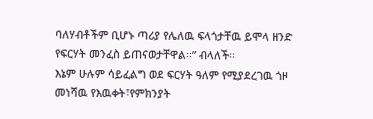ባለሃብቶችም ቢሆኑ ጣሪያ የሌለዉ ፍላጎታቸዉ ይሞላ ዘንድ የፍርሃት መንፈስ ይጠናወታቸዋል፡፡” ብላለች፡፡
እኔም ሁሉም ሳይፈልግ ወደ ፍርሃት ዓለም የሚያደረገዉ ጎዞ መነሻዉ የእዉቀት፣የምክንያት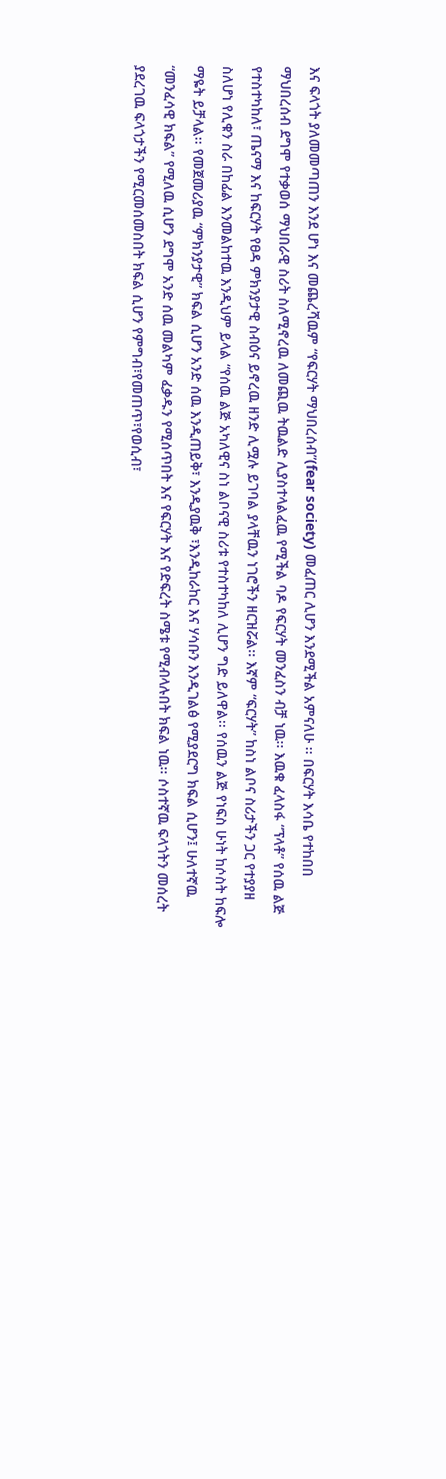እና ፍላጎት ያለመመጣጠን እንደ ሆነ እና መጨረሻዉም “የፍርሃት ማህበረሰብ”(fear society) መፈጠር ሊሆን እንደሚችል አምናለሁ ፡፡ በፍርሃት እሳቤ የተከበበ ማህበረሰብ ደግሞ የተቃወሰ ማህበራዊ ስሪት ስለሚኖረዉ ለመጪዉ ትዉልድ ሊያስተላልፈዉ የሚችል ባዶ የፍርሃት መንፈስን ብቻ ነዉ፡፡ እዉቁ ፈላስፋ “ፕላቶ” የሰዉ ልጅ የተስተካከለ፣ ጤናማ እና ከፍርሃት የፀዳ ምክንያታዊ ስብዕና ይኖረዉ ዘንድ ሊሟሉ ይገባል ያላቸዉን ነገሮችን ዘርዝሯል፡፡ እኛም “ፍርሃት” ከስነ ልቦና ስሪታችን ጋር የተያያዘ ስለሆነ የሊቁን ስራ በከፊል እንመልከተዉ እንዲህም ይላል “የሰዉ ልጅ አካለዊና ስነ ልቦናዊ ስሪቱ የተስተካከለ ሊሆን ግድ ይለዋል፡፡ የሰዉን ልጅ የነፍስ ሁነት ከሶስት ከፍሎ ማዬት ይቻላል፡፡ የመጀመሪያዉ “ምክንያታዊ” ክፍል ሲሆን አንድ ሰዉ እንዲጠይቅ፣ እንዲያዉቅ ፣እንዲከራከር እና ሃሳቡን እንዲገልፅ የሚያደርግ ክፍል ሲሆን፤ ሁለተኛዉ “መንፈሳዊ ክፍል” የሚለዉ ሲሆን ደግሞ አንድ ሰዉ መልካም ፈቃዱን የሚሰጥበት እና የፍርሃት እና የድፍረት ስሜቱ የሚብላሉበት ክፍል ነዉ፡፡ ሶስተኛዉ ፍላጎትን መሰረት ያደረገዉ ፍላጎታችን የሚርመሰመስበት ክፍል ሲሆን የምግብ፣የመጠጥ፣የወሲብ፣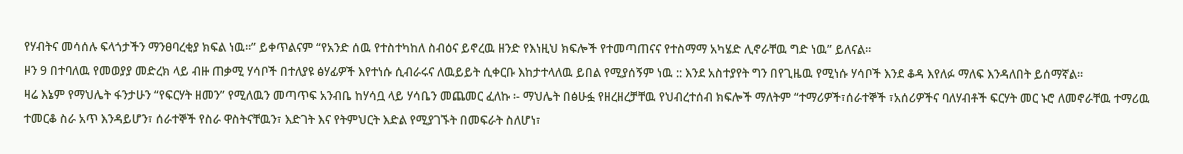የሃብትና መሳሰሉ ፍላጎታችን ማንፀባረቂያ ክፍል ነዉ፡፡” ይቀጥልናም “የአንድ ሰዉ የተስተካከለ ስብዕና ይኖረዉ ዘንድ የእነዚህ ክፍሎች የተመጣጠናና የተስማማ አካሄድ ሊኖራቸዉ ግድ ነዉ” ይለናል፡፡
ዞን 9 በተባለዉ የመወያያ መድረክ ላይ ብዙ ጠቃሚ ሃሳቦች በተለያዩ ፅሃፊዎች እየተነሱ ሲብራሩና ለዉይይት ሲቀርቡ እከታተላለዉ ይበል የሚያሰኝም ነዉ :: እንደ አስተያየት ግን በየጊዜዉ የሚነሱ ሃሳቦች እንደ ቆዳ እየለፉ ማለፍ እንዳለበት ይሰማኛል፡፡
ዛሬ እኔም የማህሌት ፋንታሁን “የፍርሃት ዘመን” የሚለዉን መጣጥፍ አንብቤ ከሃሳቧ ላይ ሃሳቤን መጨመር ፈለኩ ፡- ማህሌት በፅሁፏ የዘረዘረቻቸዉ የህብረተሰብ ክፍሎች ማለትም “ተማሪዎች፣ሰራተኞች ፣አሰሪዎችና ባለሃብቶች ፍርሃት መር ኑሮ ለመኖራቸዉ ተማሪዉ ተመርቆ ስራ አጥ እንዳይሆን፣ ሰራተኞች የስራ ዋስትናቸዉን፣ እድገት እና የትምህርት እድል የሚያገኙት በመፍራት ስለሆነ፣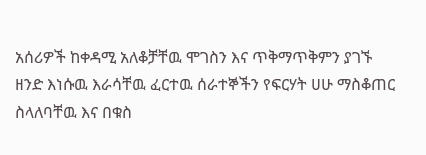አሰሪዎች ከቀዳሚ አለቆቻቸዉ ሞገስን እና ጥቅማጥቅምን ያገኙ ዘንድ እነሱዉ እራሳቸዉ ፈርተዉ ሰራተኞችን የፍርሃት ሀሁ ማስቆጠር ስላለባቸዉ እና በቁስ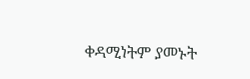ቀዳሚነትም ያመኑት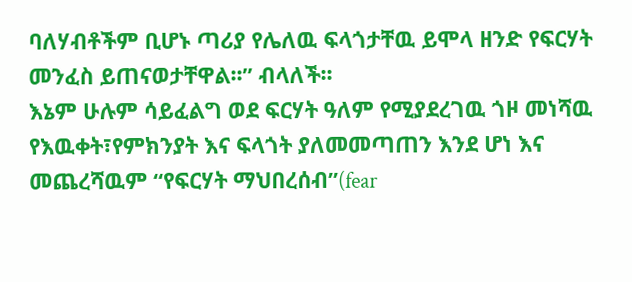ባለሃብቶችም ቢሆኑ ጣሪያ የሌለዉ ፍላጎታቸዉ ይሞላ ዘንድ የፍርሃት መንፈስ ይጠናወታቸዋል፡፡” ብላለች፡፡
እኔም ሁሉም ሳይፈልግ ወደ ፍርሃት ዓለም የሚያደረገዉ ጎዞ መነሻዉ የእዉቀት፣የምክንያት እና ፍላጎት ያለመመጣጠን እንደ ሆነ እና መጨረሻዉም “የፍርሃት ማህበረሰብ”(fear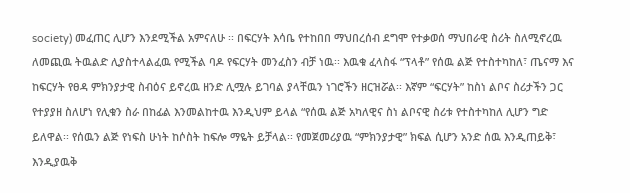society) መፈጠር ሊሆን እንደሚችል አምናለሁ ፡፡ በፍርሃት እሳቤ የተከበበ ማህበረሰብ ደግሞ የተቃወሰ ማህበራዊ ስሪት ስለሚኖረዉ ለመጪዉ ትዉልድ ሊያስተላልፈዉ የሚችል ባዶ የፍርሃት መንፈስን ብቻ ነዉ፡፡ እዉቁ ፈላስፋ “ፕላቶ” የሰዉ ልጅ የተስተካከለ፣ ጤናማ እና ከፍርሃት የፀዳ ምክንያታዊ ስብዕና ይኖረዉ ዘንድ ሊሟሉ ይገባል ያላቸዉን ነገሮችን ዘርዝሯል፡፡ እኛም “ፍርሃት” ከስነ ልቦና ስሪታችን ጋር የተያያዘ ስለሆነ የሊቁን ስራ በከፊል እንመልከተዉ እንዲህም ይላል “የሰዉ ልጅ አካለዊና ስነ ልቦናዊ ስሪቱ የተስተካከለ ሊሆን ግድ ይለዋል፡፡ የሰዉን ልጅ የነፍስ ሁነት ከሶስት ከፍሎ ማዬት ይቻላል፡፡ የመጀመሪያዉ “ምክንያታዊ” ክፍል ሲሆን አንድ ሰዉ እንዲጠይቅ፣ እንዲያዉቅ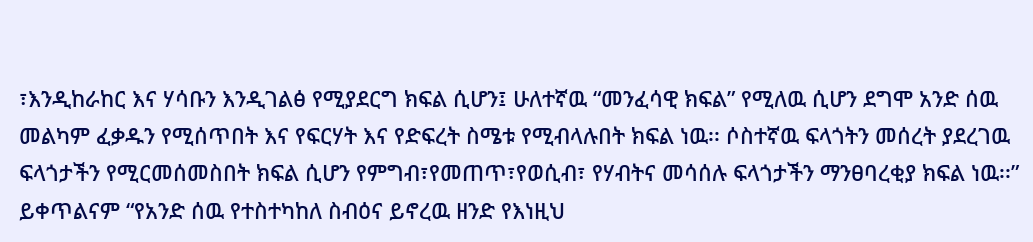፣እንዲከራከር እና ሃሳቡን እንዲገልፅ የሚያደርግ ክፍል ሲሆን፤ ሁለተኛዉ “መንፈሳዊ ክፍል” የሚለዉ ሲሆን ደግሞ አንድ ሰዉ መልካም ፈቃዱን የሚሰጥበት እና የፍርሃት እና የድፍረት ስሜቱ የሚብላሉበት ክፍል ነዉ፡፡ ሶስተኛዉ ፍላጎትን መሰረት ያደረገዉ ፍላጎታችን የሚርመሰመስበት ክፍል ሲሆን የምግብ፣የመጠጥ፣የወሲብ፣ የሃብትና መሳሰሉ ፍላጎታችን ማንፀባረቂያ ክፍል ነዉ፡፡” ይቀጥልናም “የአንድ ሰዉ የተስተካከለ ስብዕና ይኖረዉ ዘንድ የእነዚህ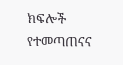ክፍሎች የተመጣጠናና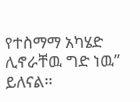የተስማማ አካሄድ ሊኖራቸዉ ግድ ነዉ” ይለናል፡፡